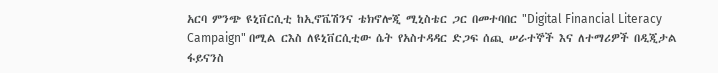አርባ ምንጭ ዩኒቨርሲቲ ከኢኖቬሽንና ቴክኖሎጂ ሚኒስቴር ጋር በመተባበር "Digital Financial Literacy Campaign" በሚል ርእስ ለዩኒቨርሲቲው ሴት የአስተዳዳር ድጋፍ ሰጪ ሠራተኞች እና ለተማሪዎች በዲጂታል ፋይናንስ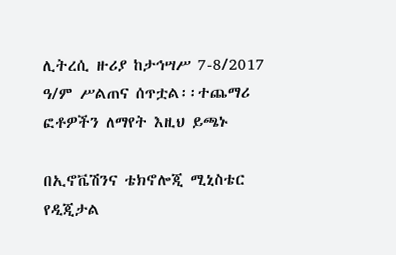ሊትረሲ ዙሪያ ከታኅሣሥ 7-8/2017 ዓ/ም ሥልጠና ሰጥቷል፡፡ተጨማሪ ፎቶዎችን ለማየት እዚህ ይጫኑ

በኢኖቬሽንና ቴክኖሎጂ ሚኒስቴር የዲጂታል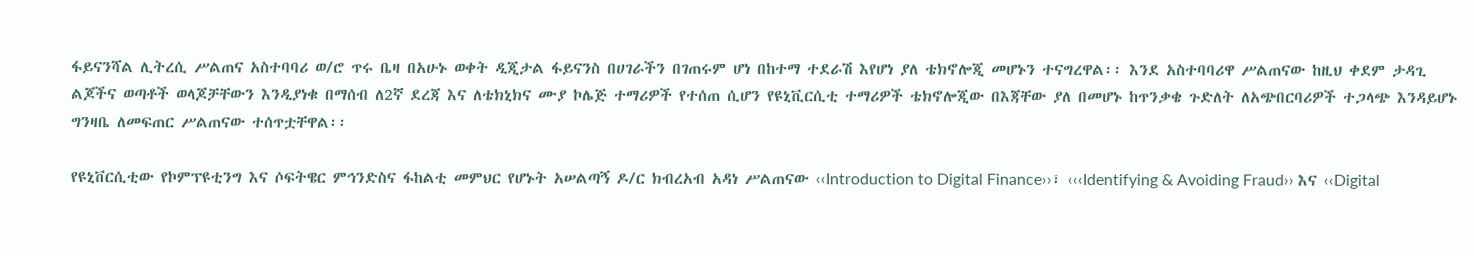ፋይናንሻል ሊትረሲ ሥልጠና አስተባባሪ ወ/ሮ ጥሩ ቤዛ በአሁኑ ወቀት ዲጂታል ፋይናንስ በሀገራችን በገጠሩም ሆነ በከተማ ተደራሽ እየሆነ ያለ ቴክኖሎጂ መሆኑን ተናግረዋል፡፡ እንደ አስተባባሪዋ ሥልጠናው ከዚህ ቀደም ታዳጊ ልጆችና ወጣቶች ወላጆቻቸውን እንዲያነቁ በማሰብ ለ2ኛ ደረጃ እና ለቴክኒክና ሙያ ኮሌጅ ተማሪዎች የተሰጠ ሲሆን የዩኒቪርሲቲ ተማሪዎች ቴክኖሎጂው በእጃቸው ያለ በመሆኑ ከጥንቃቄ ጉድለት ለአጭበርባሪዎች ተጋላጭ እንዳይሆኑ ግንዛቤ ለመፍጠር ሥልጠናው ተሰጥቷቸዋል፡፡

የዩኒቨርሲቲው የኮምፕዩቲንግ እና ሶፍትዌር ምኅንድስና ፋከልቲ መምህር የሆኑት አሠልጣኝ ዶ/ር ክብረአብ አዳነ ሥልጠናው ‹‹Introduction to Digital Finance››፣ ‹‹‹Identifying & Avoiding Fraud›› እና ‹‹Digital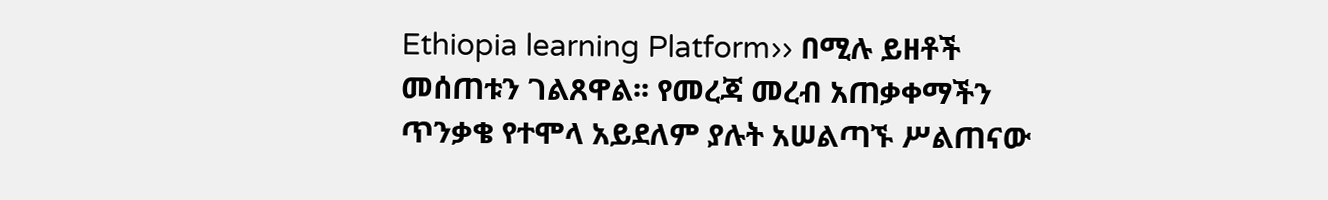Ethiopia learning Platform›› በሚሉ ይዘቶች መሰጠቱን ገልጸዋል፡፡ የመረጃ መረብ አጠቃቀማችን ጥንቃቄ የተሞላ አይደለም ያሉት አሠልጣኙ ሥልጠናው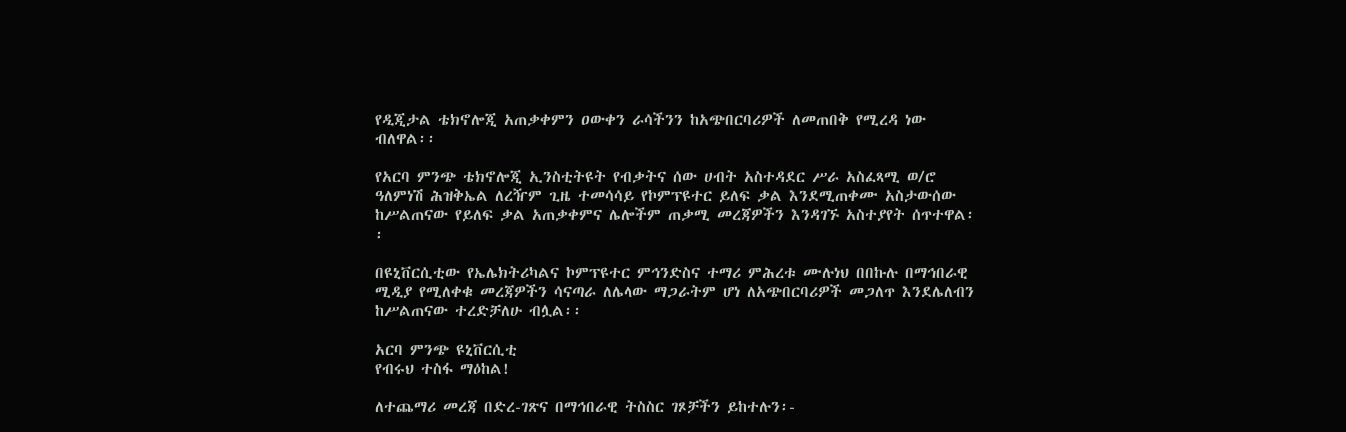የዲጂታል ቴክኖሎጂ አጠቃቀምን ዐውቀን ራሳችንን ከአጭበርባሪዎች ለመጠበቅ የሚረዳ ነው ብለዋል፡፡

የአርባ ምንጭ ቴክኖሎጂ ኢንስቲትዩት የብቃትና ሰው ሀብት አስተዳደር ሥራ አስፈጻሚ ወ/ሮ ዓለምነሽ ሕዝቅኤል ለረዥም ጊዜ ተመሳሳይ የኮምፕዩተር ይለፍ ቃል እንደሚጠቀሙ አስታውሰው ከሥልጠናው የይለፍ ቃል አጠቃቀምና ሌሎችም ጠቃሚ መረጃዎችን እንዳገኙ አስተያየት ሰጥተዋል፡፡

በዩኒቨርሲቲው የኤሌክትሪካልና ኮምፕዩተር ምኅንድስና ተማሪ ምሕረቱ ሙሉነህ በበኩሉ በማኅበራዊ ሚዲያ የሚለቀቁ መረጃዎችን ሳናጣራ ለሌላው ማጋራትም ሆነ ለአጭበርባሪዎች መጋለጥ እንደሌለብን ከሥልጠናው ተረድቻለሁ ብሏል፡፡

አርባ ምንጭ ዩኒቨርሲቲ
የብሩህ ተስፋ ማዕከል!

ለተጨማሪ መረጃ በድረ-ገጽና በማኅበራዊ ትስስር ገጾቻችን ይከተሉን፡-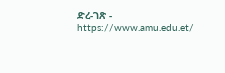ድረ-ገጽ - https://www.amu.edu.et/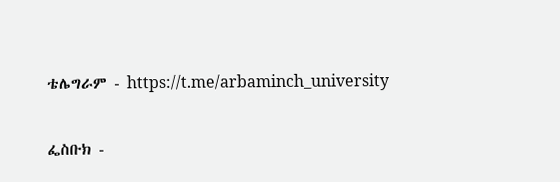ቴሌግራም - https://t.me/arbaminch_university

ፌስቡክ -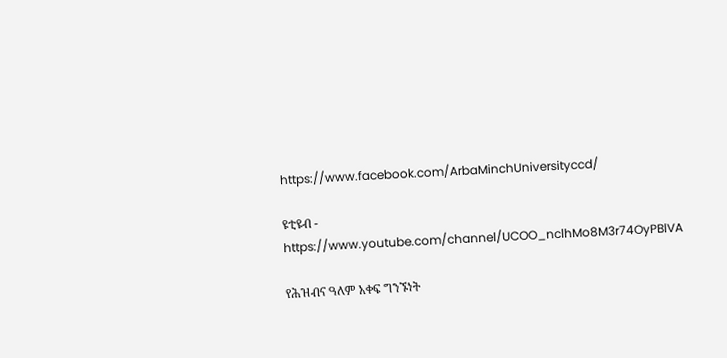https://www.facebook.com/ArbaMinchUniversityccd/

ዩቲዩብ - https://www.youtube.com/channel/UCOO_nclhMo8M3r74OyPBlVA

የሕዝብና ዓለም አቀፍ ግንኙነት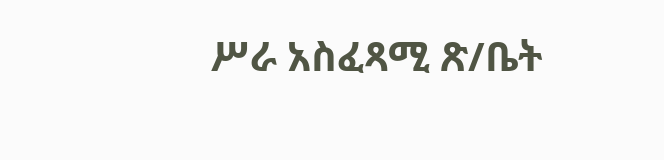ሥራ አስፈጻሚ ጽ/ቤት